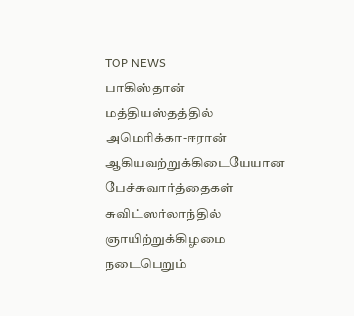TOP NEWS
பாகிஸ்தான் மத்தியஸ்தத்தில் அமெரிக்கா-ஈரான் ஆகியவற்றுக்கிடையேயான பேச்சுவார்த்தைகள் சுவிட்ஸர்லாந்தில் ஞாயிற்றுக்கிழமை நடைபெறும்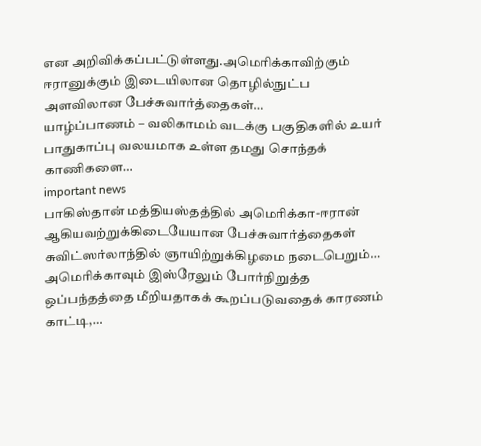என அறிவிக்கப்பட்டுள்ளது.அமெரிக்காவிற்கும் ஈரானுக்கும் இடையிலான தொழில்நுட்ப அளவிலான பேச்சுவார்த்தைகள்…
யாழ்ப்பாணம் – வலிகாமம் வடக்கு பகுதிகளில் உயர் பாதுகாப்பு வலயமாக உள்ள தமது சொந்தக் காணிகளை…
important news
பாகிஸ்தான் மத்தியஸ்தத்தில் அமெரிக்கா-ஈரான் ஆகியவற்றுக்கிடையேயான பேச்சுவார்த்தைகள் சுவிட்ஸர்லாந்தில் ஞாயிற்றுக்கிழமை நடைபெறும்…
அமெரிக்காவும் இஸ்ரேலும் போர்நிறுத்த ஒப்பந்தத்தை மீறியதாகக் கூறப்படுவதைக் காரணம் காட்டி,…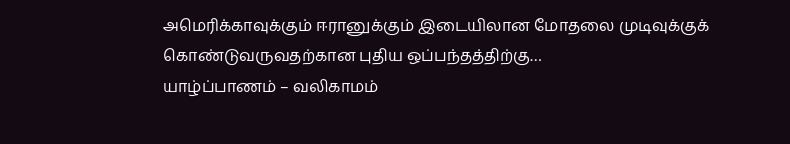அமெரிக்காவுக்கும் ஈரானுக்கும் இடையிலான மோதலை முடிவுக்குக் கொண்டுவருவதற்கான புதிய ஒப்பந்தத்திற்கு…
யாழ்ப்பாணம் – வலிகாமம்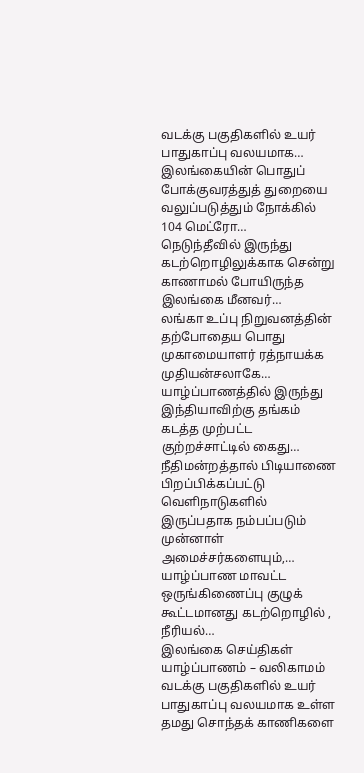வடக்கு பகுதிகளில் உயர் பாதுகாப்பு வலயமாக…
இலங்கையின் பொதுப் போக்குவரத்துத் துறையை வலுப்படுத்தும் நோக்கில் 104 மெட்ரோ…
நெடுந்தீவில் இருந்து கடற்றொழிலுக்காக சென்று காணாமல் போயிருந்த இலங்கை மீனவர்…
லங்கா உப்பு நிறுவனத்தின் தற்போதைய பொது முகாமையாளர் ரத்நாயக்க முதியன்சலாகே…
யாழ்ப்பாணத்தில் இருந்து இந்தியாவிற்கு தங்கம் கடத்த முற்பட்ட குற்றச்சாட்டில் கைது…
நீதிமன்றத்தால் பிடியாணை பிறப்பிக்கப்பட்டு வெளிநாடுகளில் இருப்பதாக நம்பப்படும் முன்னாள் அமைச்சர்களையும்,…
யாழ்ப்பாண மாவட்ட ஒருங்கிணைப்பு குழுக் கூட்டமானது கடற்றொழில் , நீரியல்…
இலங்கை செய்திகள்
யாழ்ப்பாணம் – வலிகாமம் வடக்கு பகுதிகளில் உயர் பாதுகாப்பு வலயமாக உள்ள தமது சொந்தக் காணிகளை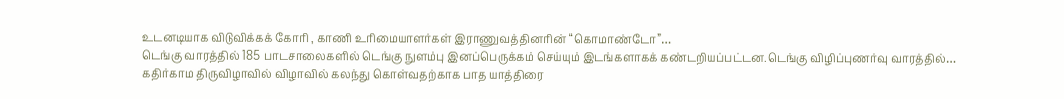உடனடியாக விடுவிக்கக் கோரி , காணி உரிமையாளர்கள் இராணுவத்தினரின் “கொமாண்டோ”…
டெங்கு வாரத்தில் 185 பாடசாலைகளில் டெங்கு நுளம்பு இனப்பெருக்கம் செய்யும் இடங்களாகக் கண்டறியப்பட்டன.டெங்கு விழிப்புணர்வு வாரத்தில்…
கதிர்காம திருவிழாவில் விழாவில் கலந்து கொள்வதற்காக பாத யாத்திரை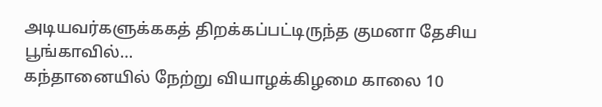அடியவர்களுக்ககத் திறக்கப்பட்டிருந்த குமனா தேசிய பூங்காவில்…
கந்தானையில் நேற்று வியாழக்கிழமை காலை 10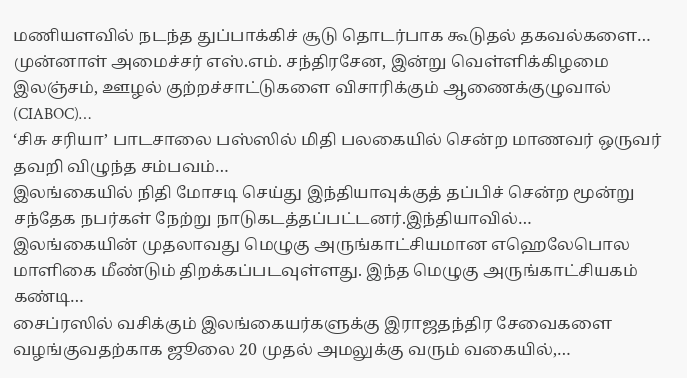மணியளவில் நடந்த துப்பாக்கிச் சூடு தொடர்பாக கூடுதல் தகவல்களை…
முன்னாள் அமைச்சர் எஸ்.எம். சந்திரசேன, இன்று வெள்ளிக்கிழமை இலஞ்சம், ஊழல் குற்றச்சாட்டுகளை விசாரிக்கும் ஆணைக்குழுவால் (CIABOC)…
‘சிசு சரியா’ பாடசாலை பஸ்ஸில் மிதி பலகையில் சென்ற மாணவர் ஒருவர் தவறி விழுந்த சம்பவம்…
இலங்கையில் நிதி மோசடி செய்து இந்தியாவுக்குத் தப்பிச் சென்ற மூன்று சந்தேக நபர்கள் நேற்று நாடுகடத்தப்பட்டனர்.இந்தியாவில்…
இலங்கையின் முதலாவது மெழுகு அருங்காட்சியமான எஹெலேபொல மாளிகை மீண்டும் திறக்கப்படவுள்ளது. இந்த மெழுகு அருங்காட்சியகம் கண்டி…
சைப்ரஸில் வசிக்கும் இலங்கையர்களுக்கு இராஜதந்திர சேவைகளை வழங்குவதற்காக ஜூலை 20 முதல் அமலுக்கு வரும் வகையில்,…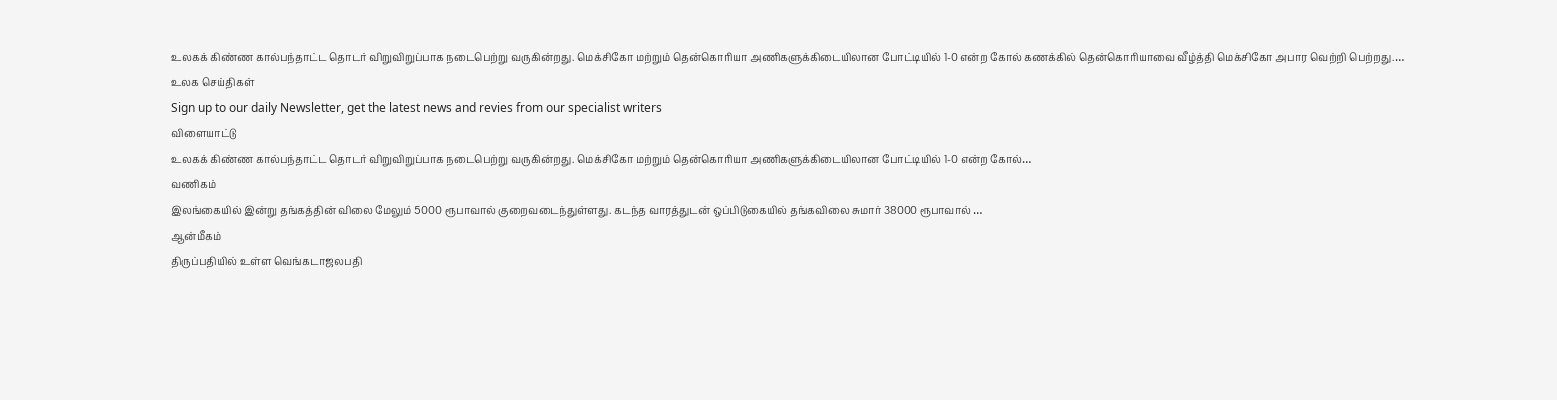உலகக் கிண்ண கால்பந்தாட்ட தொடர் விறுவிறுப்பாக நடைபெற்று வருகின்றது. மெக்சிகோ மற்றும் தென்கொரியா அணிகளுக்கிடையிலான போட்டியில் 1-0 என்ற கோல் கணக்கில் தென்கொரியாவை வீழ்த்தி மெக்சிகோ அபார வெற்றி பெற்றது.…
உலக செய்திகள்
Sign up to our daily Newsletter, get the latest news and revies from our specialist writers
விளையாட்டு
உலகக் கிண்ண கால்பந்தாட்ட தொடர் விறுவிறுப்பாக நடைபெற்று வருகின்றது. மெக்சிகோ மற்றும் தென்கொரியா அணிகளுக்கிடையிலான போட்டியில் 1-0 என்ற கோல்…
வணிகம்
இலங்கையில் இன்று தங்கத்தின் விலை மேலும் 5000 ரூபாவால் குறைவடைந்துள்ளது. கடந்த வாரத்துடன் ஒப்பிடுகையில் தங்கவிலை சுமார் 38000 ரூபாவால் …
ஆன்மீகம்
திருப்பதியில் உள்ள வெங்கடாஜலபதி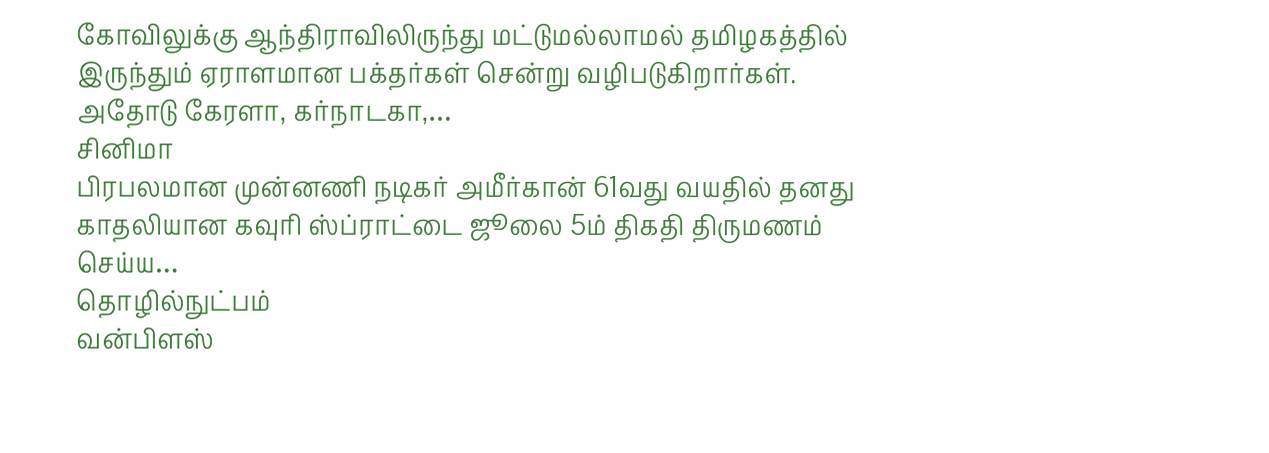கோவிலுக்கு ஆந்திராவிலிருந்து மட்டுமல்லாமல் தமிழகத்தில் இருந்தும் ஏராளமான பக்தர்கள் சென்று வழிபடுகிறார்கள். அதோடு கேரளா, கர்நாடகா,…
சினிமா
பிரபலமான முன்னணி நடிகர் அமீர்கான் 61வது வயதில் தனது காதலியான கவுரி ஸ்ப்ராட்டை ஜூலை 5ம் திகதி திருமணம் செய்ய…
தொழில்நுட்பம்
வன்பிளஸ்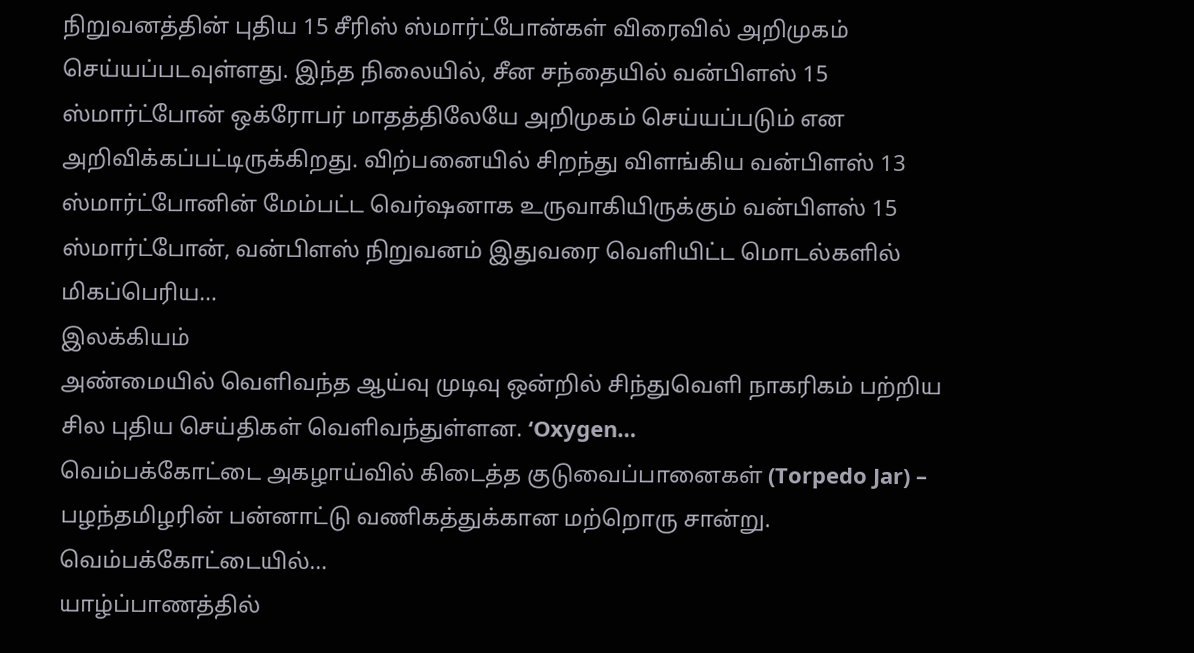நிறுவனத்தின் புதிய 15 சீரிஸ் ஸ்மார்ட்போன்கள் விரைவில் அறிமுகம் செய்யப்படவுள்ளது. இந்த நிலையில், சீன சந்தையில் வன்பிளஸ் 15 ஸ்மார்ட்போன் ஒக்ரோபர் மாதத்திலேயே அறிமுகம் செய்யப்படும் என அறிவிக்கப்பட்டிருக்கிறது. விற்பனையில் சிறந்து விளங்கிய வன்பிளஸ் 13 ஸ்மார்ட்போனின் மேம்பட்ட வெர்ஷனாக உருவாகியிருக்கும் வன்பிளஸ் 15 ஸ்மார்ட்போன், வன்பிளஸ் நிறுவனம் இதுவரை வெளியிட்ட மொடல்களில் மிகப்பெரிய…
இலக்கியம்
அண்மையில் வெளிவந்த ஆய்வு முடிவு ஒன்றில் சிந்துவெளி நாகரிகம் பற்றிய சில புதிய செய்திகள் வெளிவந்துள்ளன. ‘Oxygen…
வெம்பக்கோட்டை அகழாய்வில் கிடைத்த குடுவைப்பானைகள் (Torpedo Jar) – பழந்தமிழரின் பன்னாட்டு வணிகத்துக்கான மற்றொரு சான்று. வெம்பக்கோட்டையில்…
யாழ்ப்பாணத்தில்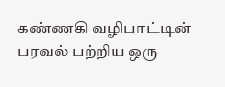கண்ணகி வழிபாட்டின் பரவல் பற்றிய ஒரு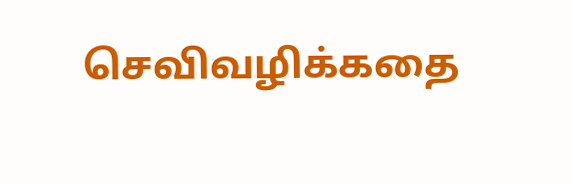செவிவழிக்கதை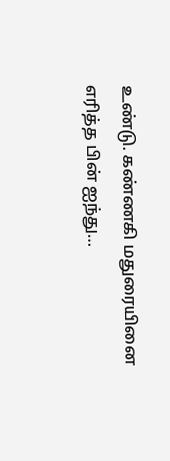உண்டு. கண்ணகி மதுரையினை எரித்த பின் ஐந்து…